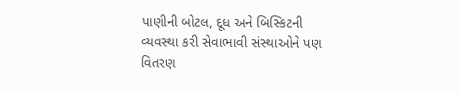પાણીની બોટલ, દૂધ અને બિસ્કિટની વ્યવસ્થા કરી સેવાભાવી સંસ્થાઓને પણ વિતરણ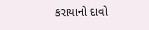કરાયાનો દાવો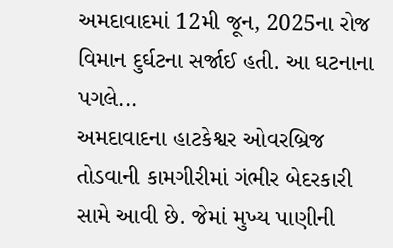અમદાવાદમાં 12મી જૂન, 2025ના રોજ વિમાન દુર્ઘટના સર્જાઈ હતી. આ ઘટનાના પગલે...
અમદાવાદના હાટકેશ્વર ઓવરબ્રિજ તોડવાની કામગીરીમાં ગંભીર બેદરકારી સામે આવી છે. જેમાં મુખ્ય પાણીની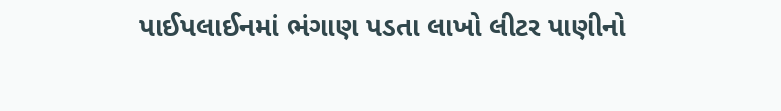પાઈપલાઈનમાં ભંગાણ પડતા લાખો લીટર પાણીનો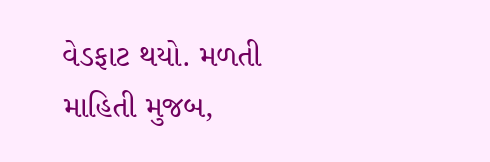વેડફાટ થયો. મળતી માહિતી મુજબ,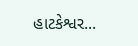હાટકેશ્વર...